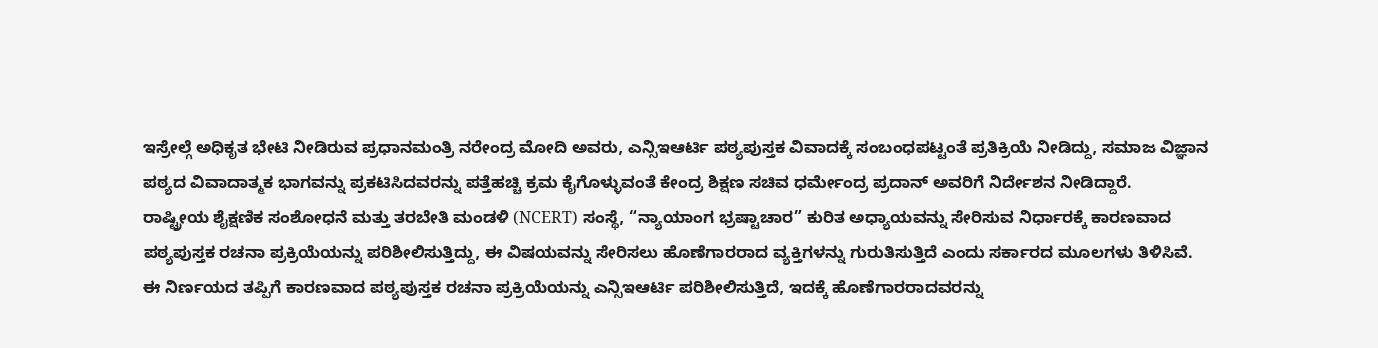ಇಸ್ರೇಲ್ಗೆ ಅಧಿಕೃತ ಭೇಟಿ ನೀಡಿರುವ ಪ್ರಧಾನಮಂತ್ರಿ ನರೇಂದ್ರ ಮೋದಿ ಅವರು, ಎನ್ಸಿಇಆರ್ಟಿ ಪಠ್ಯಪುಸ್ತಕ ವಿವಾದಕ್ಕೆ ಸಂಬಂಧಪಟ್ಟಂತೆ ಪ್ರತಿಕ್ರಿಯೆ ನೀಡಿದ್ದು, ಸಮಾಜ ವಿಜ್ಞಾನ ಪಠ್ಯದ ವಿವಾದಾತ್ಮಕ ಭಾಗವನ್ನು ಪ್ರಕಟಿಸಿದವರನ್ನು ಪತ್ತೆಹಚ್ಚಿ ಕ್ರಮ ಕೈಗೊಳ್ಳುವಂತೆ ಕೇಂದ್ರ ಶಿಕ್ಷಣ ಸಚಿವ ಧರ್ಮೇಂದ್ರ ಪ್ರದಾನ್ ಅವರಿಗೆ ನಿರ್ದೇಶನ ನೀಡಿದ್ದಾರೆ.
ರಾಷ್ಟ್ರೀಯ ಶೈಕ್ಷಣಿಕ ಸಂಶೋಧನೆ ಮತ್ತು ತರಬೇತಿ ಮಂಡಳಿ (NCERT) ಸಂಸ್ಥೆ, “ನ್ಯಾಯಾಂಗ ಭ್ರಷ್ಟಾಚಾರ” ಕುರಿತ ಅಧ್ಯಾಯವನ್ನು ಸೇರಿಸುವ ನಿರ್ಧಾರಕ್ಕೆ ಕಾರಣವಾದ ಪಠ್ಯಪುಸ್ತಕ ರಚನಾ ಪ್ರಕ್ರಿಯೆಯನ್ನು ಪರಿಶೀಲಿಸುತ್ತಿದ್ದು, ಈ ವಿಷಯವನ್ನು ಸೇರಿಸಲು ಹೊಣೆಗಾರರಾದ ವ್ಯಕ್ತಿಗಳನ್ನು ಗುರುತಿಸುತ್ತಿದೆ ಎಂದು ಸರ್ಕಾರದ ಮೂಲಗಳು ತಿಳಿಸಿವೆ.
ಈ ನಿರ್ಣಯದ ತಪ್ಪಿಗೆ ಕಾರಣವಾದ ಪಠ್ಯಪುಸ್ತಕ ರಚನಾ ಪ್ರಕ್ರಿಯೆಯನ್ನು ಎನ್ಸಿಇಆರ್ಟಿ ಪರಿಶೀಲಿಸುತ್ತಿದೆ, ಇದಕ್ಕೆ ಹೊಣೆಗಾರರಾದವರನ್ನು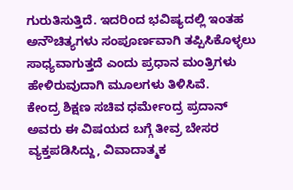ಗುರುತಿಸುತ್ತಿದೆ. ಇದರಿಂದ ಭವಿಷ್ಯದಲ್ಲಿ ಇಂತಹ ಅನೌಚಿತ್ಯಗಳು ಸಂಪೂರ್ಣವಾಗಿ ತಪ್ಪಿಸಿಕೊಳ್ಳಲು ಸಾಧ್ಯವಾಗುತ್ತದೆ ಎಂದು ಪ್ರಧಾನ ಮಂತ್ರಿಗಳು ಹೇಳಿರುವುದಾಗಿ ಮೂಲಗಳು ತಿಳಿಸಿವೆ.
ಕೇಂದ್ರ ಶಿಕ್ಷಣ ಸಚಿವ ಧರ್ಮೇಂದ್ರ ಪ್ರದಾನ್ ಅವರು ಈ ವಿಷಯದ ಬಗ್ಗೆ ತೀವ್ರ ಬೇಸರ ವ್ಯಕ್ತಪಡಿಸಿದ್ದು, ವಿವಾದಾತ್ಮಕ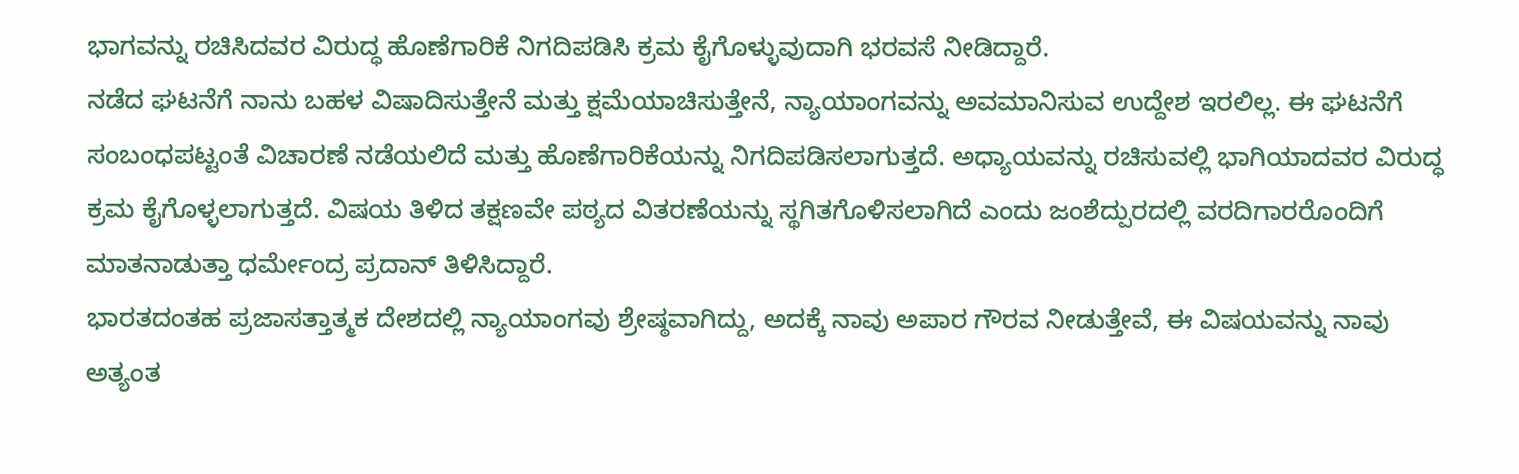ಭಾಗವನ್ನು ರಚಿಸಿದವರ ವಿರುದ್ಧ ಹೊಣೆಗಾರಿಕೆ ನಿಗದಿಪಡಿಸಿ ಕ್ರಮ ಕೈಗೊಳ್ಳುವುದಾಗಿ ಭರವಸೆ ನೀಡಿದ್ದಾರೆ.
ನಡೆದ ಘಟನೆಗೆ ನಾನು ಬಹಳ ವಿಷಾದಿಸುತ್ತೇನೆ ಮತ್ತು ಕ್ಷಮೆಯಾಚಿಸುತ್ತೇನೆ, ನ್ಯಾಯಾಂಗವನ್ನು ಅವಮಾನಿಸುವ ಉದ್ದೇಶ ಇರಲಿಲ್ಲ. ಈ ಘಟನೆಗೆ ಸಂಬಂಧಪಟ್ಟಂತೆ ವಿಚಾರಣೆ ನಡೆಯಲಿದೆ ಮತ್ತು ಹೊಣೆಗಾರಿಕೆಯನ್ನು ನಿಗದಿಪಡಿಸಲಾಗುತ್ತದೆ. ಅಧ್ಯಾಯವನ್ನು ರಚಿಸುವಲ್ಲಿ ಭಾಗಿಯಾದವರ ವಿರುದ್ಧ ಕ್ರಮ ಕೈಗೊಳ್ಳಲಾಗುತ್ತದೆ. ವಿಷಯ ತಿಳಿದ ತಕ್ಷಣವೇ ಪಠ್ಯದ ವಿತರಣೆಯನ್ನು ಸ್ಥಗಿತಗೊಳಿಸಲಾಗಿದೆ ಎಂದು ಜಂಶೆದ್ಪುರದಲ್ಲಿ ವರದಿಗಾರರೊಂದಿಗೆ ಮಾತನಾಡುತ್ತಾ ಧರ್ಮೇಂದ್ರ ಪ್ರದಾನ್ ತಿಳಿಸಿದ್ದಾರೆ.
ಭಾರತದಂತಹ ಪ್ರಜಾಸತ್ತಾತ್ಮಕ ದೇಶದಲ್ಲಿ ನ್ಯಾಯಾಂಗವು ಶ್ರೇಷ್ಠವಾಗಿದ್ದು, ಅದಕ್ಕೆ ನಾವು ಅಪಾರ ಗೌರವ ನೀಡುತ್ತೇವೆ, ಈ ವಿಷಯವನ್ನು ನಾವು ಅತ್ಯಂತ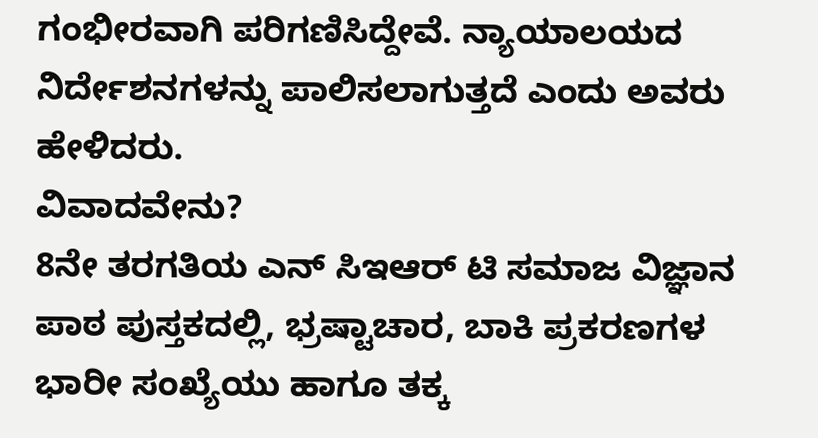ಗಂಭೀರವಾಗಿ ಪರಿಗಣಿಸಿದ್ದೇವೆ. ನ್ಯಾಯಾಲಯದ ನಿರ್ದೇಶನಗಳನ್ನು ಪಾಲಿಸಲಾಗುತ್ತದೆ ಎಂದು ಅವರು ಹೇಳಿದರು.
ವಿವಾದವೇನು?
8ನೇ ತರಗತಿಯ ಎನ್ ಸಿಇಆರ್ ಟಿ ಸಮಾಜ ವಿಜ್ಞಾನ ಪಾಠ ಪುಸ್ತಕದಲ್ಲಿ, ಭ್ರಷ್ಟಾಚಾರ, ಬಾಕಿ ಪ್ರಕರಣಗಳ ಭಾರೀ ಸಂಖ್ಯೆಯು ಹಾಗೂ ತಕ್ಕ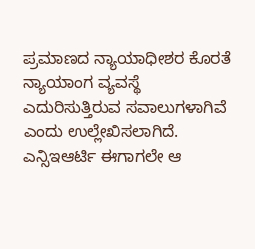ಪ್ರಮಾಣದ ನ್ಯಾಯಾಧೀಶರ ಕೊರತೆ ನ್ಯಾಯಾಂಗ ವ್ಯವಸ್ಥೆ ಎದುರಿಸುತ್ತಿರುವ ಸವಾಲುಗಳಾಗಿವೆ ಎಂದು ಉಲ್ಲೇಖಿಸಲಾಗಿದೆ.
ಎನ್ಸಿಇಆರ್ಟಿ ಈಗಾಗಲೇ ಆ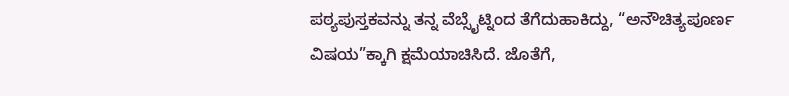ಪಠ್ಯಪುಸ್ತಕವನ್ನು ತನ್ನ ವೆಬ್ಸೈಟ್ನಿಂದ ತೆಗೆದುಹಾಕಿದ್ದು, “ಅನೌಚಿತ್ಯಪೂರ್ಣ ವಿಷಯ”ಕ್ಕಾಗಿ ಕ್ಷಮೆಯಾಚಿಸಿದೆ. ಜೊತೆಗೆ,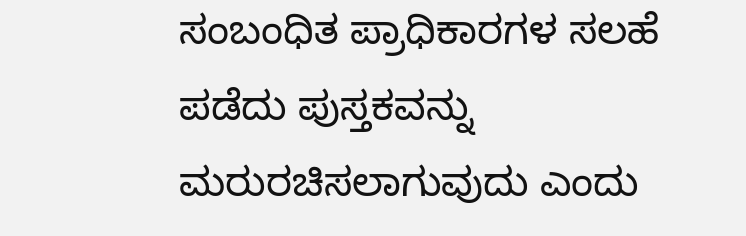ಸಂಬಂಧಿತ ಪ್ರಾಧಿಕಾರಗಳ ಸಲಹೆ ಪಡೆದು ಪುಸ್ತಕವನ್ನು ಮರುರಚಿಸಲಾಗುವುದು ಎಂದು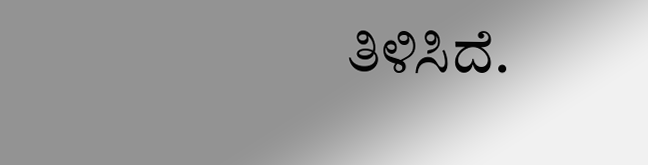ತಿಳಿಸಿದೆ.